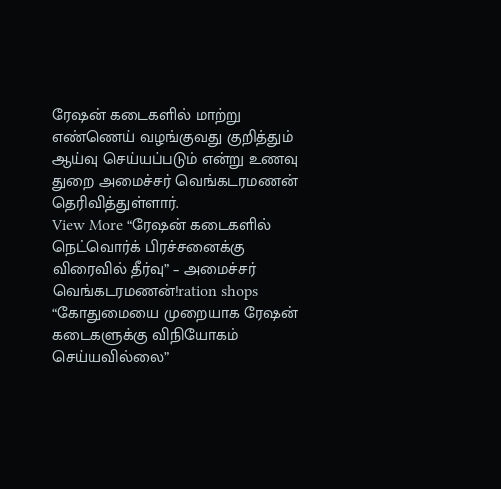ரேஷன் கடைகளில் மாற்று எண்ணெய் வழங்குவது குறித்தும் ஆய்வு செய்யப்படும் என்று உணவு துறை அமைச்சர் வெங்கடரமணன் தெரிவித்துள்ளார்.
View More “ரேஷன் கடைகளில் நெட்வொர்க் பிரச்சனைக்கு விரைவில் தீர்வு” – அமைச்சர் வெங்கடரமணன்!ration shops
“கோதுமையை முறையாக ரேஷன் கடைகளுக்கு விநியோகம் செய்யவில்லை”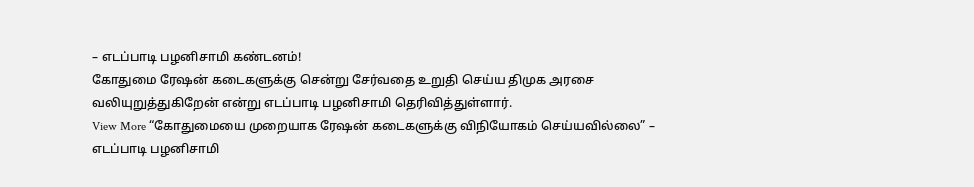– எடப்பாடி பழனிசாமி கண்டனம்!
கோதுமை ரேஷன் கடைகளுக்கு சென்று சேர்வதை உறுதி செய்ய திமுக அரசை வலியுறுத்துகிறேன் என்று எடப்பாடி பழனிசாமி தெரிவித்துள்ளார்.
View More “கோதுமையை முறையாக ரேஷன் கடைகளுக்கு விநியோகம் செய்யவில்லை” – எடப்பாடி பழனிசாமி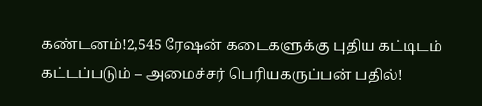கண்டனம்!2,545 ரேஷன் கடைகளுக்கு புதிய கட்டிடம் கட்டப்படும் – அமைச்சர் பெரியகருப்பன் பதில்!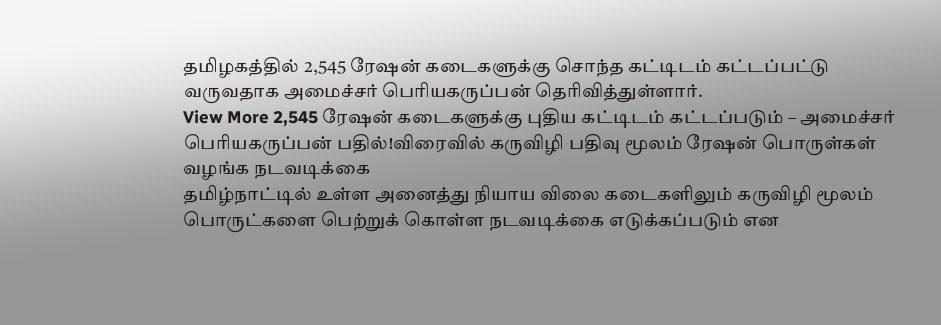தமிழகத்தில் 2,545 ரேஷன் கடைகளுக்கு சொந்த கட்டிடம் கட்டப்பட்டு வருவதாக அமைச்சர் பெரியகருப்பன் தெரிவித்துள்ளார்.
View More 2,545 ரேஷன் கடைகளுக்கு புதிய கட்டிடம் கட்டப்படும் – அமைச்சர் பெரியகருப்பன் பதில்!விரைவில் கருவிழி பதிவு மூலம் ரேஷன் பொருள்கள் வழங்க நடவடிக்கை
தமிழ்நாட்டில் உள்ள அனைத்து நியாய விலை கடைகளிலும் கருவிழி மூலம் பொருட்களை பெற்றுக் கொள்ள நடவடிக்கை எடுக்கப்படும் என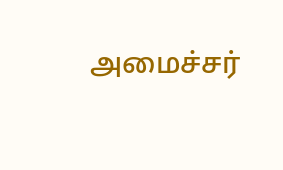அமைச்சர்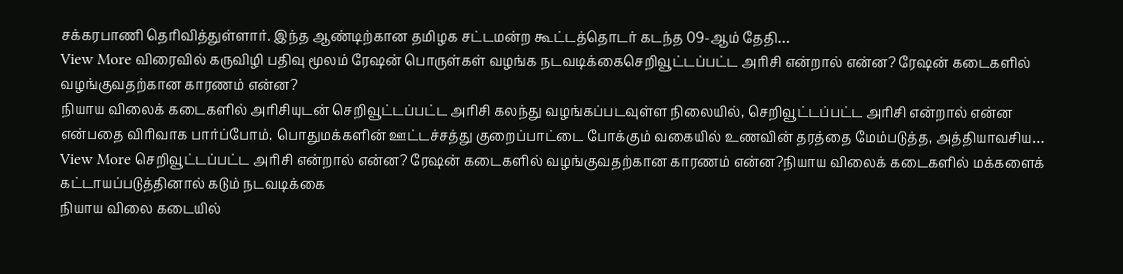சக்கரபாணி தெரிவித்துள்ளார். இந்த ஆண்டிற்கான தமிழக சட்டமன்ற கூட்டத்தொடர் கடந்த 09-ஆம் தேதி…
View More விரைவில் கருவிழி பதிவு மூலம் ரேஷன் பொருள்கள் வழங்க நடவடிக்கைசெறிவூட்டப்பட்ட அரிசி என்றால் என்ன? ரேஷன் கடைகளில் வழங்குவதற்கான காரணம் என்ன?
நியாய விலைக் கடைகளில் அரிசியுடன் செறிவூட்டப்பட்ட அரிசி கலந்து வழங்கப்படவுள்ள நிலையில், செறிவூட்டப்பட்ட அரிசி என்றால் என்ன என்பதை விரிவாக பார்ப்போம். பொதுமக்களின் ஊட்டச்சத்து குறைப்பாட்டை போக்கும் வகையில் உணவின் தரத்தை மேம்படுத்த, அத்தியாவசிய…
View More செறிவூட்டப்பட்ட அரிசி என்றால் என்ன? ரேஷன் கடைகளில் வழங்குவதற்கான காரணம் என்ன?நியாய விலைக் கடைகளில் மக்களைக் கட்டாயப்படுத்தினால் கடும் நடவடிக்கை
நியாய விலை கடையில்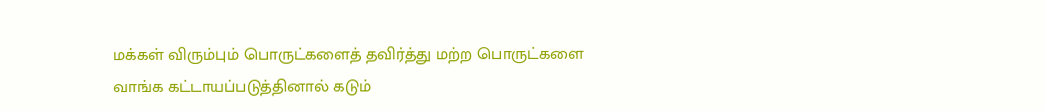மக்கள் விரும்பும் பொருட்களைத் தவிர்த்து மற்ற பொருட்களை வாங்க கட்டாயப்படுத்தினால் கடும்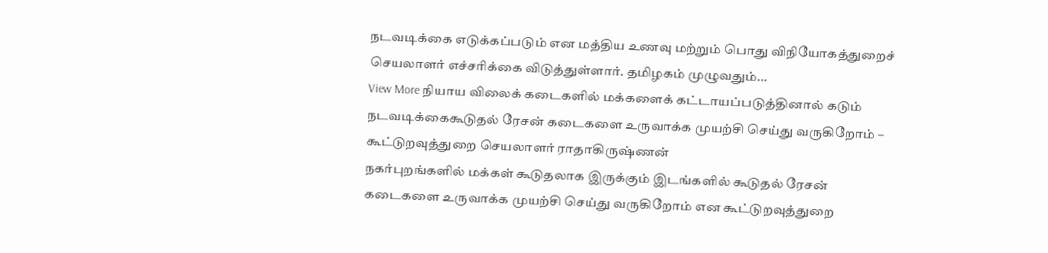நடவடிக்கை எடுக்கப்படும் என மத்திய உணவு மற்றும் பொது விநியோகத்துறைச் செயலாளர் எச்சரிக்கை விடுத்துள்ளார். தமிழகம் முழுவதும்…
View More நியாய விலைக் கடைகளில் மக்களைக் கட்டாயப்படுத்தினால் கடும் நடவடிக்கைகூடுதல் ரேசன் கடைகளை உருவாக்க முயற்சி செய்து வருகிறோம் – கூட்டுறவுத்துறை செயலாளர் ராதாகிருஷ்ணன்
நகர்புறங்களில் மக்கள் கூடுதலாக இருக்கும் இடங்களில் கூடுதல் ரேசன் கடைகளை உருவாக்க முயற்சி செய்து வருகிறோம் என கூட்டுறவுத்துறை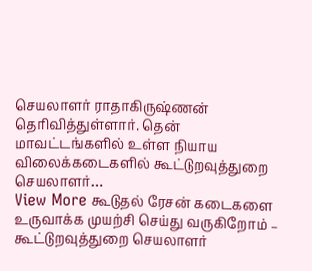செயலாளர் ராதாகிருஷ்ணன் தெரிவித்துள்ளார். தென் மாவட்டங்களில் உள்ள நியாய விலைக்கடைகளில் கூட்டுறவுத்துறை செயலாளர்…
View More கூடுதல் ரேசன் கடைகளை உருவாக்க முயற்சி செய்து வருகிறோம் – கூட்டுறவுத்துறை செயலாளர்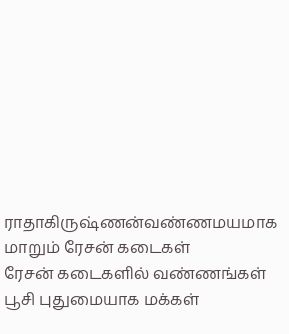ராதாகிருஷ்ணன்வண்ணமயமாக மாறும் ரேசன் கடைகள்
ரேசன் கடைகளில் வண்ணங்கள் பூசி புதுமையாக மக்கள்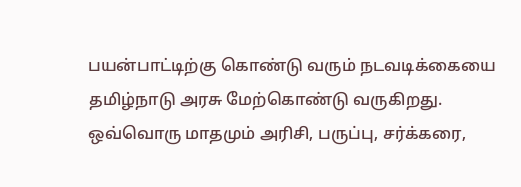பயன்பாட்டிற்கு கொண்டு வரும் நடவடிக்கையை தமிழ்நாடு அரசு மேற்கொண்டு வருகிறது. ஒவ்வொரு மாதமும் அரிசி, பருப்பு, சர்க்கரை,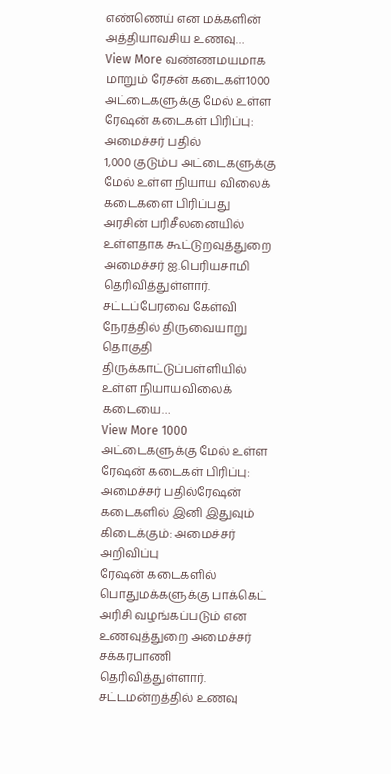எண்ணெய் என மக்களின் அத்தியாவசிய உணவு…
View More வண்ணமயமாக மாறும் ரேசன் கடைகள்1000 அட்டைகளுக்கு மேல் உள்ள ரேஷன் கடைகள் பிரிப்பு: அமைச்சர் பதில்
1,000 குடும்ப அட்டைகளுக்கு மேல் உள்ள நியாய விலைக் கடைகளை பிரிப்பது அரசின் பரிசீலனையில் உள்ளதாக கூட்டுறவுத்துறை அமைச்சர் ஐ.பெரியசாமி தெரிவித்துள்ளார். சட்டப்பேரவை கேள்வி நேரத்தில் திருவையாறு தொகுதி திருக்காட்டுப்பள்ளியில் உள்ள நியாயவிலைக் கடையை…
View More 1000 அட்டைகளுக்கு மேல் உள்ள ரேஷன் கடைகள் பிரிப்பு: அமைச்சர் பதில்ரேஷன் கடைகளில் இனி இதுவும் கிடைக்கும்: அமைச்சர் அறிவிப்பு
ரேஷன் கடைகளில் பொதுமக்களுக்கு பாக்கெட் அரிசி வழங்கப்படும் என உணவுத்துறை அமைச்சர் சக்கரபாணி தெரிவித்துள்ளார். சட்டமன்றத்தில் உணவு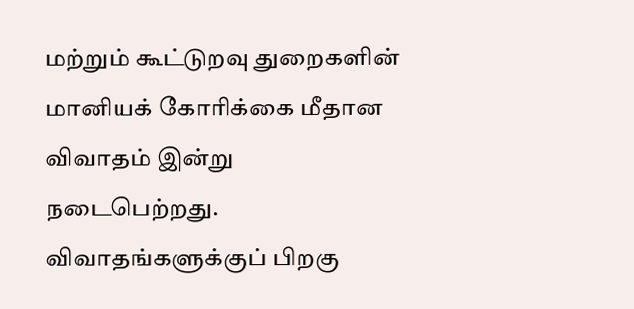மற்றும் கூட்டுறவு துறைகளின் மானியக் கோரிக்கை மீதான விவாதம் இன்று நடைபெற்றது. விவாதங்களுக்குப் பிறகு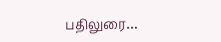பதிலுரை…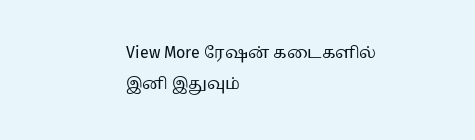View More ரேஷன் கடைகளில் இனி இதுவும்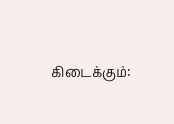கிடைக்கும்: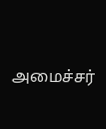அமைச்சர்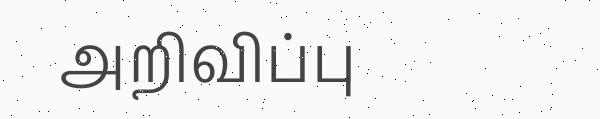அறிவிப்பு